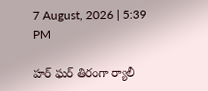7 August, 2026 | 5:39 PM

హర్ ఘర్ తిరంగా ర్యాలీ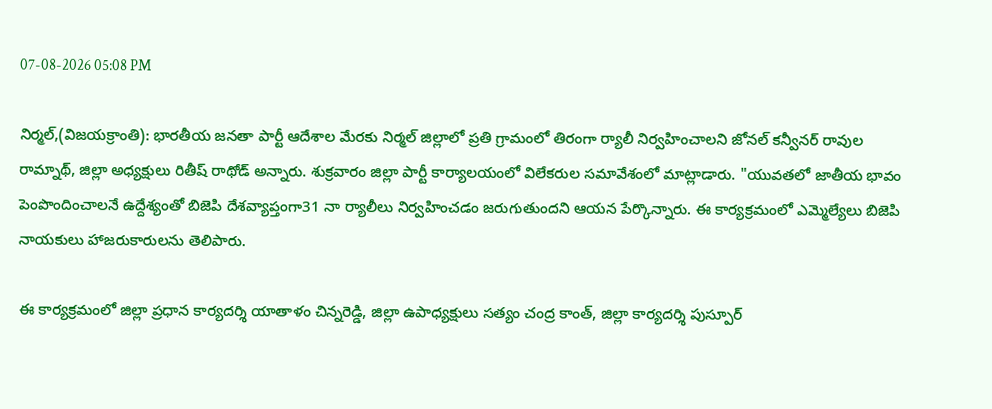07-08-2026 05:08 PM

నిర్మల్,(విజయక్రాంతి): భారతీయ జనతా పార్టీ ఆదేశాల మేరకు నిర్మల్ జిల్లాలో ప్రతి గ్రామంలో తిరంగా ర్యాలీ నిర్వహించాలని జోనల్ కన్వీనర్ రావుల రామ్నాథ్, జిల్లా అధ్యక్షులు రితీష్ రాథోడ్ అన్నారు. శుక్రవారం జిల్లా పార్టీ కార్యాలయంలో విలేకరుల సమావేశంలో మాట్లాడారు. "యువతలో జాతీయ భావం పెంపొందించాలనే ఉద్దేశ్యంతో బిజెపి దేశవ్యాప్తంగా31 నా ర్యాలీలు నిర్వహించడం జరుగుతుందని ఆయన పేర్కొన్నారు. ఈ కార్యక్రమంలో ఎమ్మెల్యేలు బిజెపి నాయకులు హాజరుకారులను తెలిపారు.

ఈ కార్యక్రమంలో జిల్లా ప్రధాన కార్యదర్శి యాతాళం చిన్నరెడ్డి, జిల్లా ఉపాధ్యక్షులు సత్యం చంద్ర కాంత్, జిల్లా కార్యదర్శి పుస్పూర్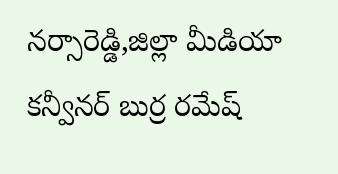నర్సారెడ్డి,జిల్లా మీడియా కన్వీనర్ బుర్ర రమేష్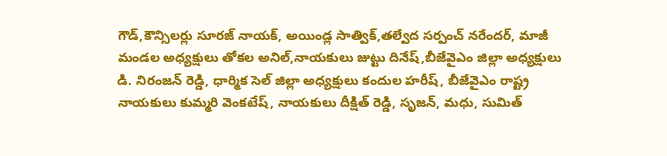గౌడ్,కౌన్సిలర్లు సూరజ్ నాయక్, అయిండ్ల సాత్విక్,తల్వేద సర్పంచ్ నరేందర్, మాజీ మండల అధ్యక్షులు తోకల అనిల్,నాయకులు జుట్టు దినేష్,బీజేవైఎం జిల్లా అధ్యక్షులు డి. నిరంజన్ రెడ్డి, ధార్మిక సెల్ జిల్లా అధ్యక్షులు కందుల హరీష్, బీజేవైఎం రాష్ట్ర నాయకులు కుమ్మరి వెంకటేష్, నాయకులు దీక్షిత్ రెడ్డి, సృజన్, మధు, సుమిత్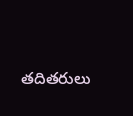తదితరులు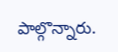పాల్గొన్నారు.